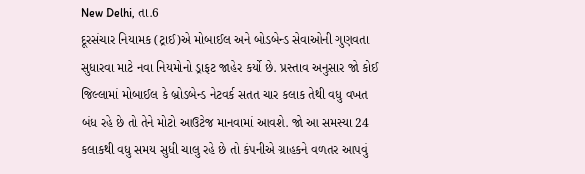New Delhi, તા.6
દૂરસંચાર નિયામક (ટ્રાઈ)એ મોબાઈલ અને બોડબેન્ડ સેવાઓની ગુણવતા સુધારવા માટે નવા નિયમોનો ડ્રાફટ જાહેર કર્યો છે. પ્રસ્તાવ અનુસાર જો કોઈ જિલ્લામાં મોબાઈલ કે બ્રોડબેન્ડ નેટવર્ક સતત ચાર કલાક તેથી વધુ વખત બંધ રહે છે તો તેને મોટો આઉટેજ માનવામાં આવશે. જો આ સમસ્યા 24 કલાકથી વધુ સમય સુધી ચાલુ રહે છે તો કંપનીએ ગ્રાહકને વળતર આપવું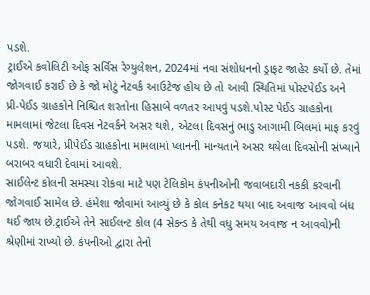પડશે.
ટ્રાઈએ કવોલિટી ઓફ સર્વિસ રેગ્યુલેશન, 2024માં નવા સંશોધનનો ડ્રાફટ જાહેર કર્યો છે. તેમાં જોગવાઈ કરાઈ છે કે જો મોટું નેટવર્ક આઉટેજ હોય છે તો આવી સ્થિતિમાં પોસ્ટપેઈડ અને પ્રી-પેઈડ ગ્રાહકોને નિશ્ચિત શરતોના હિસાબે વળતર આપવું પડશે.પોસ્ટ પેઈડ ગ્રાહકોના મામલામાં જેટલા દિવસ નેટવર્કને અસર થશે, એટલા દિવસનું ભાડુ આગામી બિલમાં માફ કરવું પડશે. જયારે, પ્રીપેઈડ ગ્રાહકોના મામલામાં પ્લાનની માન્યતાને અસર થયેલા દિવસોની સંખ્યાને બરાબર વધારી દેવામાં આવશે.
સાઈલેન્ટ કોલની સમસ્યા રોકવા માટે પણ ટેલિકોમ કંપનીઓની જવાબદારી નકકી કરવાની જોગવાઈ સામેલ છે. હંમેશા જોવામાં આવ્યું છે કે કોલ કનેકટ થયા બાદ અવાજ આવવો બંધ થઈ જાય છે.ટ્રાઈએ તેને સાઈલન્ટ કોલ (4 સેકન્ડ કે તેથી વધુ સમય અવાજ ન આવવો)ની શ્રેણીમાં રાખ્યો છે. કંપનીઓ દ્વારા તેનો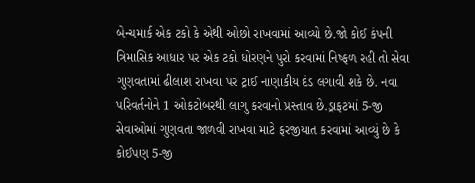બેન્ચમાર્ક એક ટકો કે એથી ઓછો રાખવામાં આવ્યો છે.જો કોઈ કંપની ત્રિમાસિક આધાર પર એક ટકો ધોરણને પુરો કરવામાં નિષ્ફળ રહી તો સેવા ગુણવતામાં ઢીલાશ રાખવા પર ટ્રાઈ નાણાકીય દંડ લગાવી શકે છે. નવા પરિવર્તનોને 1 ઓકટોબરથી લાગુ કરવાનો પ્રસ્તાવ છે.ડ્રાફટમાં 5-જી સેવાઓમાં ગુણવતા જાળવી રાખવા માટે ફરજીયાત કરવામાં આવ્યું છે કે કોઈપણ 5-જી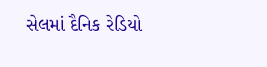સેલમાં દૈનિક રેડિયો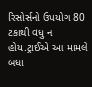રિસોર્સનો ઉપયોગ 80 ટકાથી વધુ ન હોય.ટ્રાઈએ આ મામલે બધા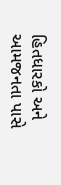હિતધારકો અને આમજનતા પાસે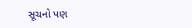સૂચનો પણ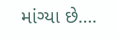માંગ્યા છે….